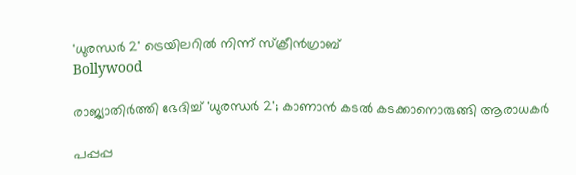'ധുരന്ധർ 2' ട്രെയിലറിൽ നിന്ന് സ്ക്രീൻഗ്രാബ്
Bollywood

രാജ്യാതിര്‍ത്തി ഭേദിച്ച് 'ധുരന്ധര്‍ 2'; കാണാന്‍ കടല്‍ കടക്കാനൊരുങ്ങി ആരാധകര്‍

പപ്പപ്പ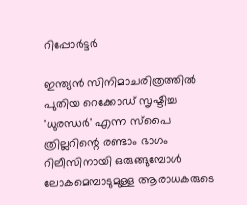റിപ്പോര്‍ട്ടര്‍

ഇന്ത്യന്‍ സിനിമാചരിത്രത്തില്‍ പുതിയ റെക്കോഡ് സൃഷ്ടിച്ച 'ധുരന്ധര്‍' എന്ന സ്‌പൈ ത്രില്ലറിന്റെ രണ്ടാം ഭാഗം റിലീസിനായി ഒരുങ്ങുമ്പോള്‍ ലോകമെമ്പാടുമുള്ള ആരാധകരുടെ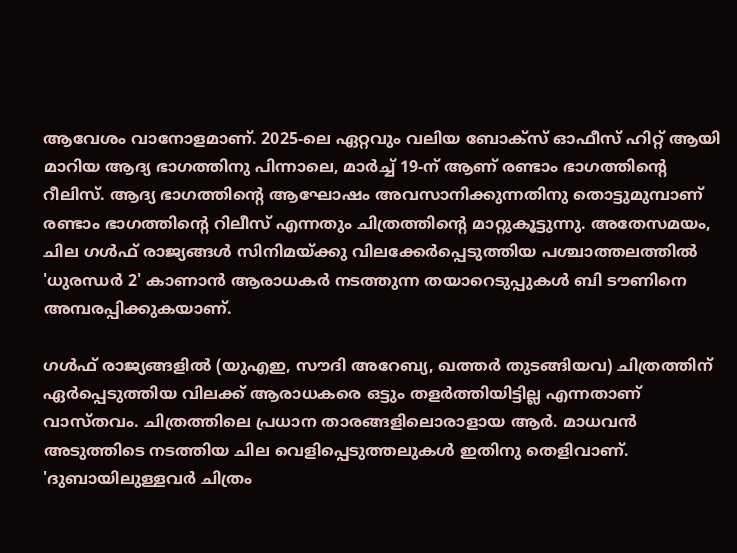ആവേശം വാനോളമാണ്. 2025-ലെ ഏറ്റവും വലിയ ബോക്‌സ് ഓഫീസ് ഹിറ്റ് ആയി മാറിയ ആദ്യ ഭാഗത്തിനു പിന്നാലെ, മാര്‍ച്ച് 19-ന് ആണ് രണ്ടാം ഭാഗത്തിന്റെ റീലിസ്. ആദ്യ ഭാഗത്തിന്റെ ആഘോഷം അവസാനിക്കുന്നതിനു തൊട്ടുമുമ്പാണ് രണ്ടാം ഭാഗത്തിന്റെ റിലീസ് എന്നതും ചിത്രത്തിന്റെ മാറ്റുകൂട്ടുന്നു. അതേസമയം, ചില ഗള്‍ഫ് രാജ്യങ്ങള്‍ സിനിമയ്ക്കു വിലക്കേര്‍പ്പെടുത്തിയ പശ്ചാത്തലത്തില്‍ 'ധുരന്ധര്‍ 2' കാണാന്‍ ആരാധകര്‍ നടത്തുന്ന തയാറെടുപ്പുകള്‍ ബി ടൗണിനെ അമ്പരപ്പിക്കുകയാണ്.

ഗള്‍ഫ് രാജ്യങ്ങളില്‍ (യുഎഇ, സൗദി അറേബ്യ, ഖത്തര്‍ തുടങ്ങിയവ) ചിത്രത്തിന് ഏര്‍പ്പെടുത്തിയ വിലക്ക് ആരാധകരെ ഒട്ടും തളര്‍ത്തിയിട്ടില്ല എന്നതാണ് വാസ്തവം. ചിത്രത്തിലെ പ്രധാന താരങ്ങളിലൊരാളായ ആര്‍. മാധവന്‍ അടുത്തിടെ നടത്തിയ ചില വെളിപ്പെടുത്തലുകള്‍ ഇതിനു തെളിവാണ്. 'ദുബായിലുള്ളവര്‍ ചിത്രം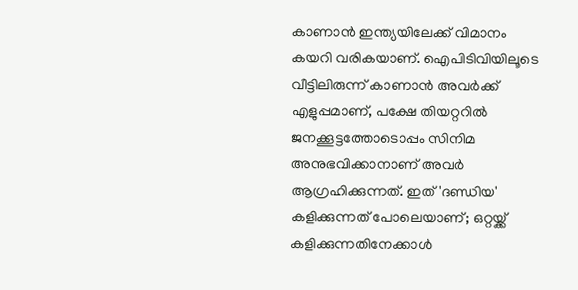കാണാന്‍ ഇന്ത്യയിലേക്ക് വിമാനം കയറി വരികയാണ്. ഐപിടിവിയിലൂടെ വീട്ടിലിരുന്ന് കാണാന്‍ അവര്‍ക്ക് എളുപ്പമാണ്, പക്ഷേ തിയറ്ററില്‍ ജനക്കൂട്ടത്തോടൊപ്പം സിനിമ അനുഭവിക്കാനാണ് അവര്‍ ആഗ്രഹിക്കുന്നത്. ഇത് 'ദണ്ഡിയ' കളിക്കുന്നത് പോലെയാണ്; ഒറ്റയ്ക്ക് കളിക്കുന്നതിനേക്കാള്‍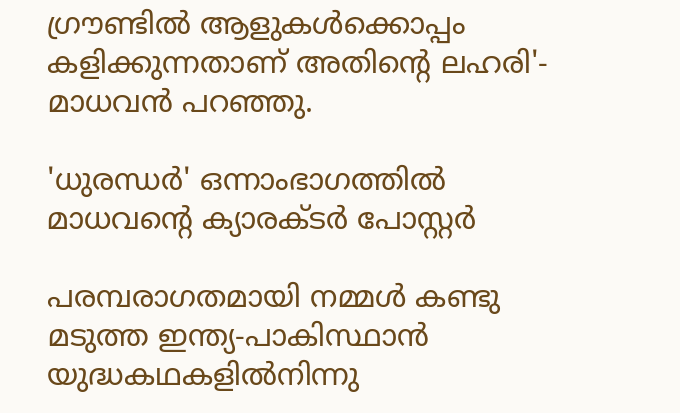ഗ്രൗണ്ടില്‍ ആളുകള്‍ക്കൊപ്പം കളിക്കുന്നതാണ് അതിന്റെ ലഹരി'- മാധവന്‍ പറഞ്ഞു.

'ധുരന്ധർ' ഒന്നാംഭാഗത്തിൽ മാധവന്റെ ക്യാരക്ടർ പോസ്റ്റർ

പരമ്പരാഗതമായി നമ്മള്‍ കണ്ടു മടുത്ത ഇന്ത്യ-പാകിസ്ഥാന്‍ യുദ്ധകഥകളില്‍നിന്നു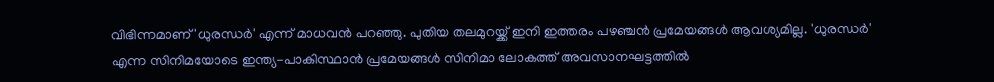വിഭിന്നമാണ് 'ധുരന്ധര്‍' എന്ന് മാധവന്‍ പറഞ്ഞു. പുതിയ തലമുറയ്ക്ക് ഇനി ഇത്തരം പഴഞ്ചന്‍ പ്രമേയങ്ങള്‍ ആവശ്യമില്ല. 'ധുരന്ധര്‍' എന്ന സിനിമയോടെ ഇന്ത്യ-പാകിസ്ഥാന്‍ പ്രമേയങ്ങള്‍ സിനിമാ ലോകത്ത് അവസാനഘട്ടത്തില്‍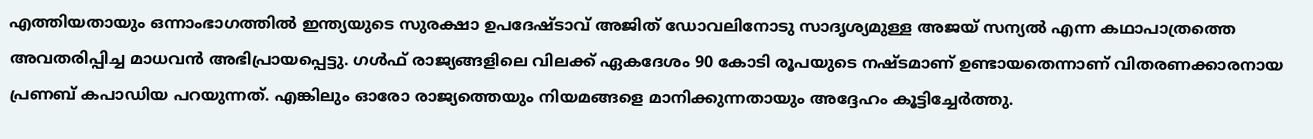എത്തിയതായും ഒന്നാംഭാഗത്തിൽ ഇന്ത്യയുടെ സുരക്ഷാ ഉപദേഷ്ടാവ് അജിത് ഡോവലിനോടു സാദൃശ്യമുള്ള അജയ് സന്യൽ എന്ന കഥാപാത്രത്തെ അവതരിപ്പിച്ച മാധവൻ അഭിപ്രായപ്പെട്ടു. ഗള്‍ഫ് രാജ്യങ്ങളിലെ വിലക്ക് ഏകദേശം 90 കോടി രൂപയുടെ നഷ്ടമാണ് ഉണ്ടായതെന്നാണ് വിതരണക്കാരനായ പ്രണബ് കപാഡിയ പറയുന്നത്. എങ്കിലും ഓരോ രാജ്യത്തെയും നിയമങ്ങളെ മാനിക്കുന്നതായും അദ്ദേഹം കൂട്ടിച്ചേര്‍ത്തു.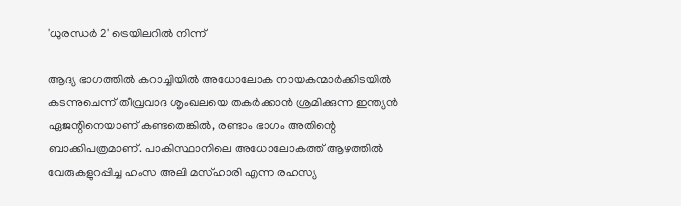'ധുരന്ധർ 2' ട്രെയിലറിൽ നിന്ന്

ആദ്യ ഭാഗത്തില്‍ കറാച്ചിയില്‍ അധോലോക നായകന്മാര്‍ക്കിടയില്‍ കടന്നുചെന്ന് തീവ്രവാദ ശൃംഖലയെ തകര്‍ക്കാന്‍ ശ്രമിക്കുന്ന ഇന്ത്യന്‍ ഏജന്റിനെയാണ് കണ്ടതെങ്കില്‍, രണ്ടാം ഭാഗം അതിന്റെ ബാക്കിപത്രമാണ്. പാകിസ്ഥാനിലെ അധോലോകത്ത് ആഴത്തില്‍ വേരുകളുറപ്പിച്ച ഹംസ അലി മസ്ഹാരി എന്ന രഹസ്യ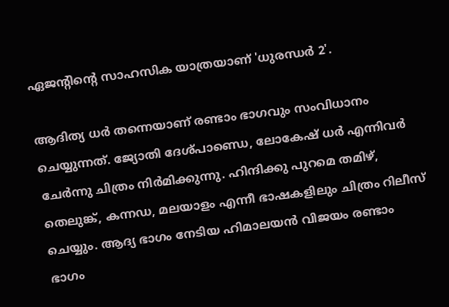ഏജന്റിന്റെ സാഹസിക യാത്രയാണ് 'ധുരന്ധര്‍ 2'.

ആദിത്യ ധര്‍ തന്നെയാണ് രണ്ടാം ഭാഗവും സംവിധാനം ചെയ്യുന്നത്. ജ്യോതി ദേശ്പാണ്ഡെ, ലോകേഷ് ധര്‍ എന്നിവര്‍ ചേര്‍ന്നു ചിത്രം നിര്‍മിക്കുന്നു. ഹിന്ദിക്കു പുറമെ തമിഴ്, തെലുങ്ക്, കന്നഡ, മലയാളം എന്നീ ഭാഷകളിലും ചിത്രം റിലീസ് ചെയ്യും. ആദ്യ ഭാഗം നേടിയ ഹിമാലയന്‍ വിജയം രണ്ടാം ഭാഗം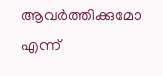ആവര്‍ത്തിക്കുമോ എന്ന്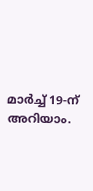മാര്‍ച്ച് 19-ന് അറിയാം.